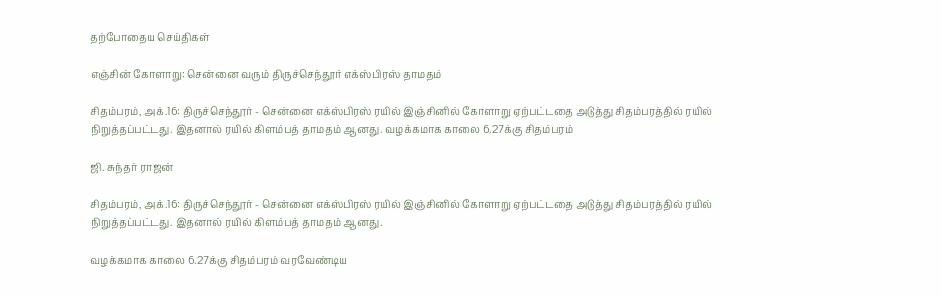தற்போதைய செய்திகள்

எஞ்சின் கோளாறு: சென்னை வரும் திருச்செந்தூர் எக்ஸ்பிரஸ் தாமதம்

சிதம்பரம், அக்.16: திருச்செந்தூர் - சென்னை எக்ஸ்பிரஸ் ரயில் இஞ்சினில் கோளாறு ஏற்பட்டதை அடுத்து சிதம்பரத்தில் ரயில் நிறுத்தப்பட்டது. இதனால் ரயில் கிளம்பத் தாமதம் ஆனது. வழக்கமாக காலை 6.27க்கு சிதம்பரம்

ஜி. சுந்தர் ராஜன்

சிதம்பரம், அக்.16: திருச்செந்தூர் - சென்னை எக்ஸ்பிரஸ் ரயில் இஞ்சினில் கோளாறு ஏற்பட்டதை அடுத்து சிதம்பரத்தில் ரயில் நிறுத்தப்பட்டது. இதனால் ரயில் கிளம்பத் தாமதம் ஆனது.

வழக்கமாக காலை 6.27க்கு சிதம்பரம் வரவேண்டிய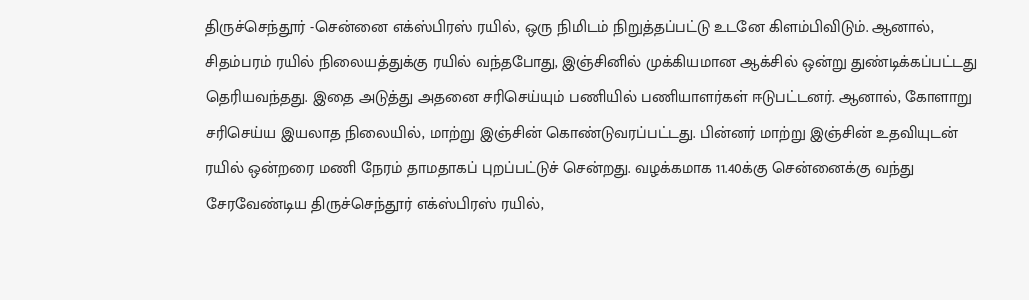திருச்செந்தூர் -சென்னை எக்ஸ்பிரஸ் ரயில், ஒரு நிமிடம் நிறுத்தப்பட்டு உடனே கிளம்பிவிடும். ஆனால், சிதம்பரம் ரயில் நிலையத்துக்கு ரயில் வந்தபோது, இஞ்சினில் முக்கியமான ஆக்சில் ஒன்று துண்டிக்கப்பட்டது தெரியவந்தது. இதை அடுத்து அதனை சரிசெய்யும் பணியில் பணியாளர்கள் ஈடுபட்டனர். ஆனால், கோளாறு சரிசெய்ய இயலாத நிலையில், மாற்று இஞ்சின் கொண்டுவரப்பட்டது. பின்னர் மாற்று இஞ்சின் உதவியுடன் ரயில் ஒன்றரை மணி நேரம் தாமதாகப் புறப்பட்டுச் சென்றது. வழக்கமாக 11.40க்கு சென்னைக்கு வந்து சேரவேண்டிய திருச்செந்தூர் எக்ஸ்பிரஸ் ரயில்,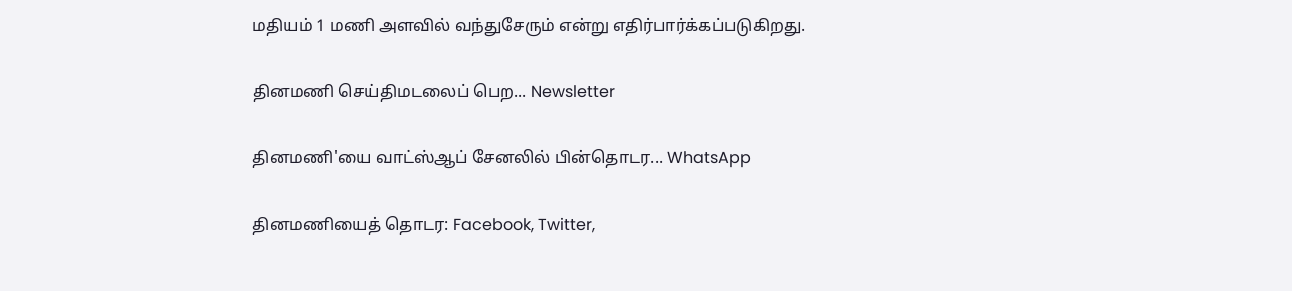மதியம் 1 மணி அளவில் வந்துசேரும் என்று எதிர்பார்க்கப்படுகிறது.

தினமணி செய்திமடலைப் பெற... Newsletter

தினமணி'யை வாட்ஸ்ஆப் சேனலில் பின்தொடர... WhatsApp

தினமணியைத் தொடர: Facebook, Twitter,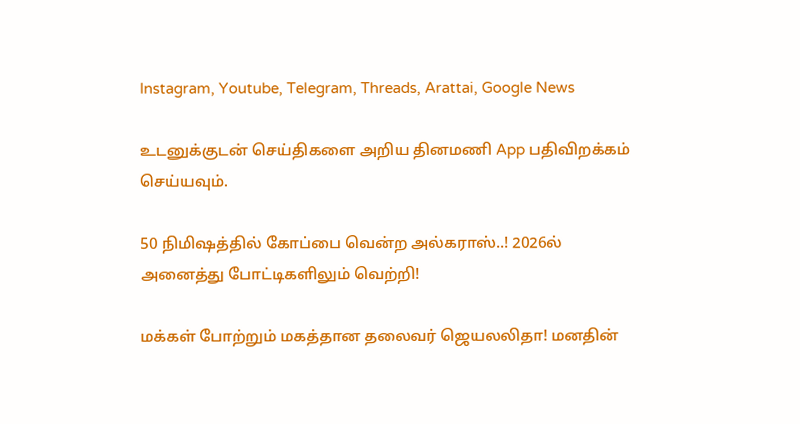Instagram, Youtube, Telegram, Threads, Arattai, Google News

உடனுக்குடன் செய்திகளை அறிய தினமணி App பதிவிறக்கம் செய்யவும்.

50 நிமிஷத்தில் கோப்பை வென்ற அல்கராஸ்..! 2026ல் அனைத்து போட்டிகளிலும் வெற்றி!

மக்கள் போற்றும் மகத்தான தலைவர் ஜெயலலிதா! மனதின்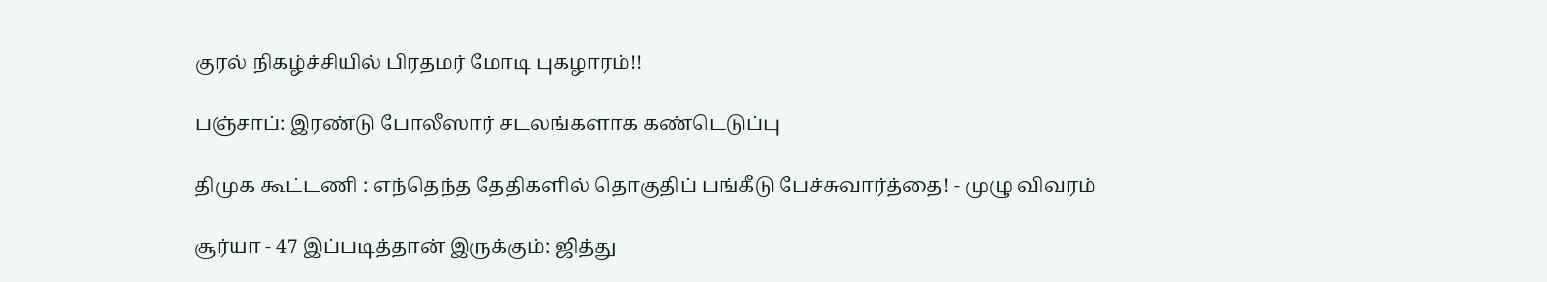குரல் நிகழ்ச்சியில் பிரதமர் மோடி புகழாரம்!!

பஞ்சாப்: இரண்டு போலீஸார் சடலங்களாக கண்டெடுப்பு

திமுக கூட்டணி : எந்தெந்த தேதிகளில் தொகுதிப் பங்கீடு பேச்சுவார்த்தை! - முழு விவரம்

சூர்யா - 47 இப்படித்தான் இருக்கும்: ஜித்து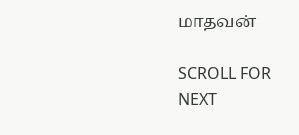மாதவன்

SCROLL FOR NEXT